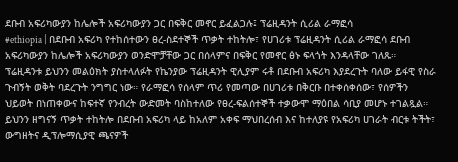ደቡብ አፍሪካውያን ከሌሎች አፍሪካውያን ጋር በፍቅር መኖር ይፈልጋሉ፤ ፕሬዚዳንት ሲሪል ራማፎሳ
#ethiopia | በደቡብ አፍሪካ የተከሰተውን ፀረ-ስደተኞች ጥቃት ተከትሎ፣ የሀገሪቱ ፕሬዚዳንት ሲሪል ራማፎሳ ደቡብ አፍሪካውያን ከሌሎች አፍሪካውያን ወንድሞቻቸው ጋር በሰላምና በፍቅር የመኖር ፅኑ ፍላጎት እንዳላቸው ገለጹ።
ፕሬዚዳንቱ ይህንን መልዕክት ያስተላለፉት የኬንያው ፕሬዚዳንት ዊሊያም ሩቶ በደቡብ አፍሪካ እያደረጉት ባለው ይፋዊ የስራ ጉብኝት ወቅት ባደረጉት ንግግር ነው። የራማፎሳ የሰላም ጥሪ የመጣው በሀገሪቱ በቅርቡ በተቀሰቀሰው፣ የሰዎችን ህይወት በነጠቀውና ከፍተኛ የንብረት ውድመት ባስከተለው የፀረ-ፍልሰተኞች ተቃውሞ ማዕበል ሳቢያ መሆኑ ተገልጿል።
ይህንን ዘግናኝ ጥቃት ተከትሎ በደቡብ አፍሪካ ላይ ከአለም አቀፍ ማህበረሰብ እና ከተለያዩ የአፍሪካ ሀገራት ብርቱ ትችት፣ ውግዘትና ዲፕሎማሲያዊ ጫናዎች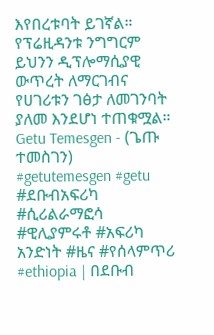እየበረቱባት ይገኛል። የፕሬዚዳንቱ ንግግርም ይህንን ዲፕሎማሲያዊ ውጥረት ለማርገብና የሀገሪቱን ገፅታ ለመገንባት ያለመ እንደሆነ ተጠቁሟል።
Getu Temesgen - (ጌጡ ተመስገን)
#getutemesgen #getu
#ደቡብአፍሪካ #ሲሪልራማፎሳ #ዊሊያምሩቶ #አፍሪካ አንድነት #ዜና #የሰላምጥሪ
#ethiopia | በደቡብ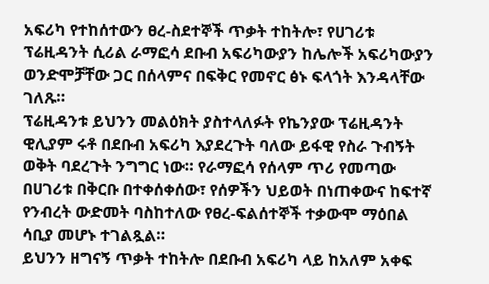አፍሪካ የተከሰተውን ፀረ-ስደተኞች ጥቃት ተከትሎ፣ የሀገሪቱ ፕሬዚዳንት ሲሪል ራማፎሳ ደቡብ አፍሪካውያን ከሌሎች አፍሪካውያን ወንድሞቻቸው ጋር በሰላምና በፍቅር የመኖር ፅኑ ፍላጎት እንዳላቸው ገለጹ።
ፕሬዚዳንቱ ይህንን መልዕክት ያስተላለፉት የኬንያው ፕሬዚዳንት ዊሊያም ሩቶ በደቡብ አፍሪካ እያደረጉት ባለው ይፋዊ የስራ ጉብኝት ወቅት ባደረጉት ንግግር ነው። የራማፎሳ የሰላም ጥሪ የመጣው በሀገሪቱ በቅርቡ በተቀሰቀሰው፣ የሰዎችን ህይወት በነጠቀውና ከፍተኛ የንብረት ውድመት ባስከተለው የፀረ-ፍልሰተኞች ተቃውሞ ማዕበል ሳቢያ መሆኑ ተገልጿል።
ይህንን ዘግናኝ ጥቃት ተከትሎ በደቡብ አፍሪካ ላይ ከአለም አቀፍ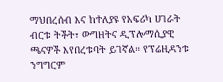ማህበረሰብ እና ከተለያዩ የአፍሪካ ሀገራት ብርቱ ትችት፣ ውግዘትና ዲፕሎማሲያዊ ጫናዎች እየበረቱባት ይገኛል። የፕሬዚዳንቱ ንግግርም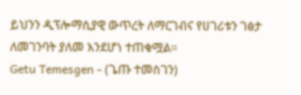ይህንን ዲፕሎማሲያዊ ውጥረት ለማርገብና የሀገሪቱን ገፅታ ለመገንባት ያለመ እንደሆነ ተጠቁሟል።
Getu Temesgen - (ጌጡ ተመስገን)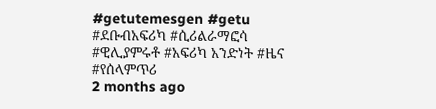#getutemesgen #getu
#ደቡብአፍሪካ #ሲሪልራማፎሳ #ዊሊያምሩቶ #አፍሪካ አንድነት #ዜና #የሰላምጥሪ
2 months ago